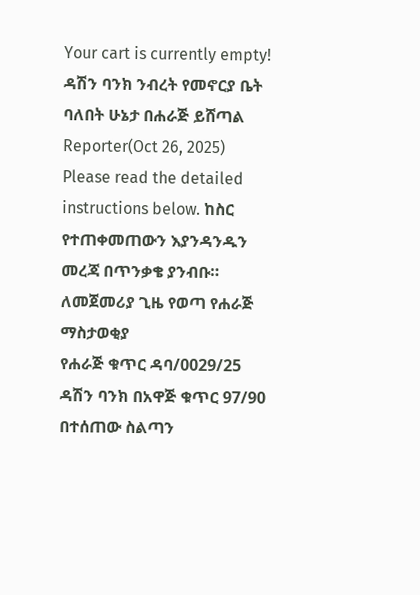Your cart is currently empty!
ዳሽን ባንክ ንብረት የመኖርያ ቤት ባለበት ሁኔታ በሐራጅ ይሸጣል
Reporter(Oct 26, 2025)
Please read the detailed instructions below. ከስር የተጠቀመጠውን እያንዳንዱን መረጃ በጥንቃቄ ያንብቡ።
ለመጀመሪያ ጊዜ የወጣ የሐራጅ ማስታወቂያ
የሐራጅ ቁጥር ዳባ/0029/25
ዳሽን ባንክ በአዋጅ ቁጥር 97/90 በተሰጠው ስልጣን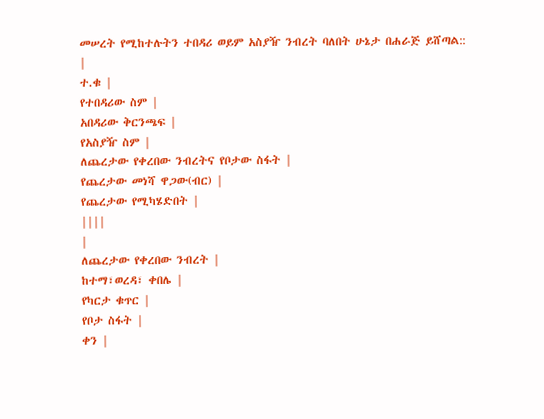መሠረት የሚከተሉትን ተበዳሪ ወይም አስያዥ ንብረት ባለበት ሁኔታ በሐራጅ ይሸጣል::
|
ተ.ቁ |
የተበዳሪው ስም |
አበዳሪው ቅርንጫፍ |
የአስያዥ ስም |
ለጨረታው የቀረበው ንብረትና የቦታው ስፋት |
የጨረታው መነሻ ዋጋው(ብር) |
የጨረታው የሚካሄድበት |
||||
|
ለጨረታው የቀረበው ንብረት |
ከተማ፣ወረዳ፣ ቀበሌ |
የካርታ ቁጥር |
የቦታ ስፋት |
ቀን |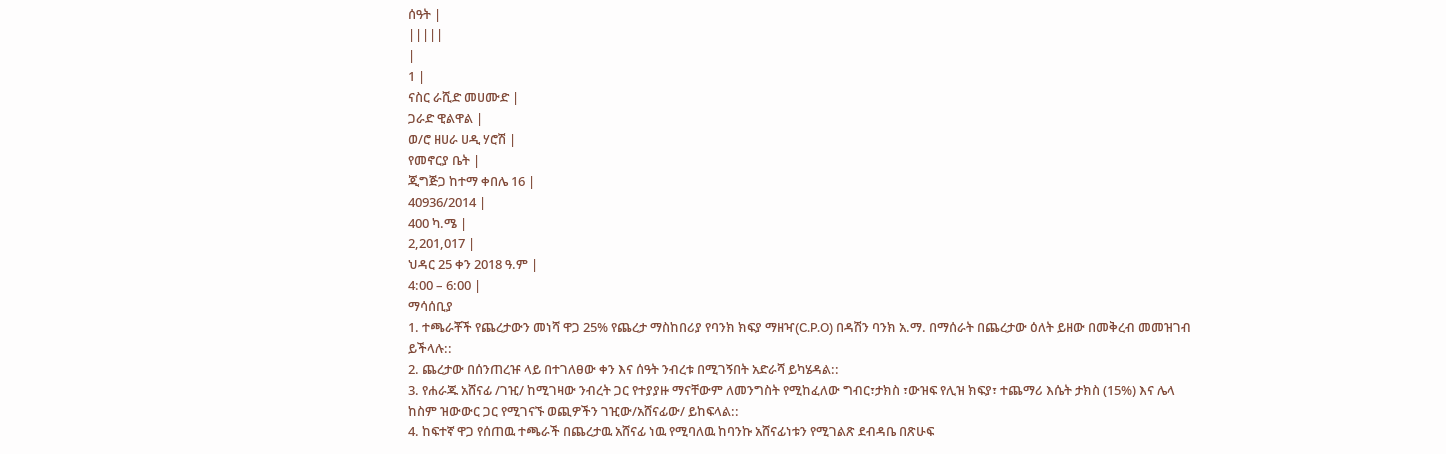ሰዓት |
|||||
|
1 |
ናስር ራሺድ መሀሙድ |
ጋራድ ዊልዋል |
ወ/ሮ ዘሀራ ሀዲ ሃሮሽ |
የመኖርያ ቤት |
ጂግጅጋ ከተማ ቀበሌ 16 |
40936/2014 |
400 ካ.ሜ |
2,201,017 |
ህዳር 25 ቀን 2018 ዓ.ም |
4:00 – 6:00 |
ማሳሰቢያ
1. ተጫራቾች የጨረታውን መነሻ ዋጋ 25% የጨረታ ማስከበሪያ የባንክ ክፍያ ማዘዣ(C.P.O) በዳሽን ባንክ አ.ማ. በማሰራት በጨረታው ዕለት ይዘው በመቅረብ መመዝገብ ይችላሉ::
2. ጨረታው በሰንጠረዡ ላይ በተገለፀው ቀን እና ሰዓት ንብረቱ በሚገኝበት አድራሻ ይካሄዳል::
3. የሐራጁ አሸናፊ /ገዢ/ ከሚገዛው ንብረት ጋር የተያያዙ ማናቸውም ለመንግስት የሚከፈለው ግብር፣ታክስ ፣ውዝፍ የሊዝ ክፍያ፣ ተጨማሪ እሴት ታክስ (15%) እና ሌላ ከስም ዝውውር ጋር የሚገናኙ ወጪዎችን ገዢው/አሸናፊው/ ይከፍላል::
4. ከፍተኛ ዋጋ የሰጠዉ ተጫራች በጨረታዉ አሸናፊ ነዉ የሚባለዉ ከባንኩ አሸናፊነቱን የሚገልጽ ደብዳቤ በጽሁፍ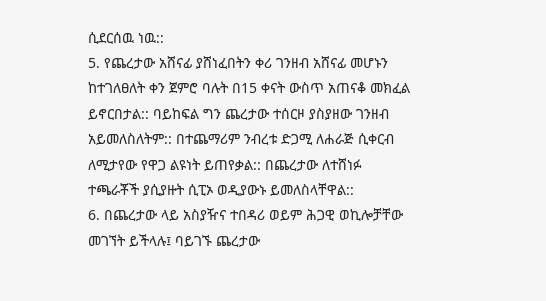ሲደርሰዉ ነዉ::
5. የጨረታው አሸናፊ ያሸነፈበትን ቀሪ ገንዘብ አሸናፊ መሆኑን ከተገለፀለት ቀን ጀምሮ ባሉት በ15 ቀናት ውስጥ አጠናቆ መክፈል ይኖርበታል:: ባይከፍል ግን ጨረታው ተሰርዞ ያስያዘው ገንዘብ አይመለስለትም:: በተጨማሪም ንብረቱ ድጋሚ ለሐራጅ ሲቀርብ ለሚታየው የዋጋ ልዩነት ይጠየቃል:: በጨረታው ለተሸነፉ ተጫራቾች ያሲያዙት ሲፒኦ ወዲያውኑ ይመለስላቸዋል::
6. በጨረታው ላይ አስያዥና ተበዳሪ ወይም ሕጋዊ ወኪሎቻቸው መገኘት ይችላሉ፤ ባይገኙ ጨረታው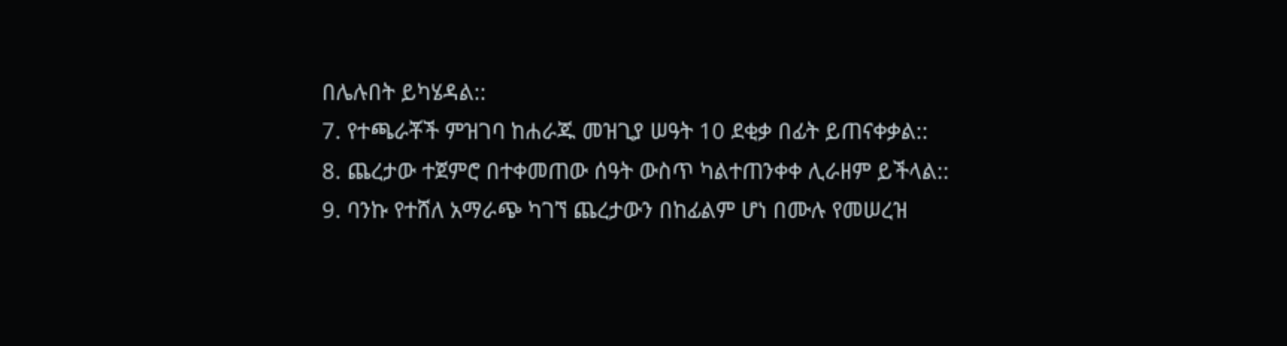በሌሉበት ይካሄዳል::
7. የተጫራቾች ምዝገባ ከሐራጁ መዝጊያ ሠዓት 10 ደቂቃ በፊት ይጠናቀቃል::
8. ጨረታው ተጀምሮ በተቀመጠው ሰዓት ውስጥ ካልተጠንቀቀ ሊራዘም ይችላል::
9. ባንኩ የተሸለ አማራጭ ካገኘ ጨረታውን በከፊልም ሆነ በሙሉ የመሠረዝ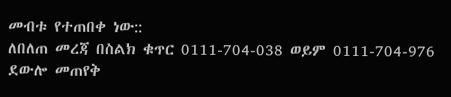መብቱ የተጠበቀ ነው::
ለበለጠ መረጃ በስልክ ቁጥር 0111-704-038 ወይም 0111-704-976 ደውሎ መጠየቅ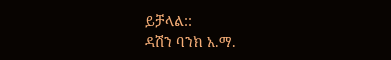ይቻላል::
ዳሽን ባንክ አ.ማ.